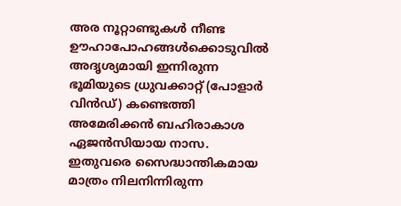അര നൂറ്റാണ്ടുകൾ നീണ്ട ഊഹാപോഹങ്ങൾക്കൊടുവിൽ അദൃശ്യമായി ഇന്നിരുന്ന ഭൂമിയുടെ ധ്രുവക്കാറ്റ് (പോളാർ വിൻഡ്) കണ്ടെത്തി അമേരിക്കൻ ബഹിരാകാശ ഏജൻസിയായ നാസ. ഇതുവരെ സൈദ്ധാന്തികമായ മാത്രം നിലനിന്നിരുന്ന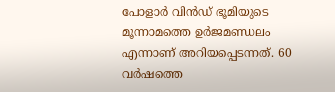പോളാർ വിൻഡ് ഭൂമിയുടെ മൂന്നാമത്തെ ഉർജമണ്ഡലം എന്നാണ് അറിയപ്പെടന്നത്. 60 വർഷത്തെ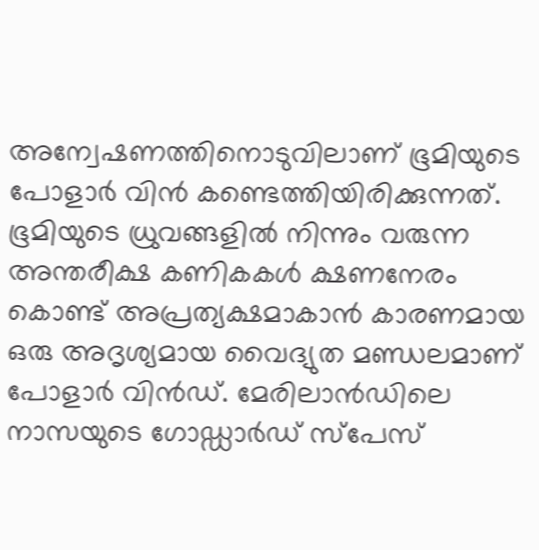അന്വേഷണത്തിനൊടുവിലാണ് ഭൂമിയുടെ പോളാർ വിൻ കണ്ടെത്തിയിരിക്കുന്നത്.
ഭൂമിയുടെ ധ്രുവങ്ങളിൽ നിന്നും വരുന്ന അന്തരീക്ഷ കണികകൾ ക്ഷണനേരം കൊണ്ട് അപ്രത്യക്ഷമാകാൻ കാരണമായ ഒരു അദൃശ്യമായ വൈദ്യുത മണ്ഡലമാണ് പോളാർ വിൻഡ്. മേരിലാൻഡിലെ നാസയുടെ ഗോഡ്ഡാർഡ് സ്പേസ്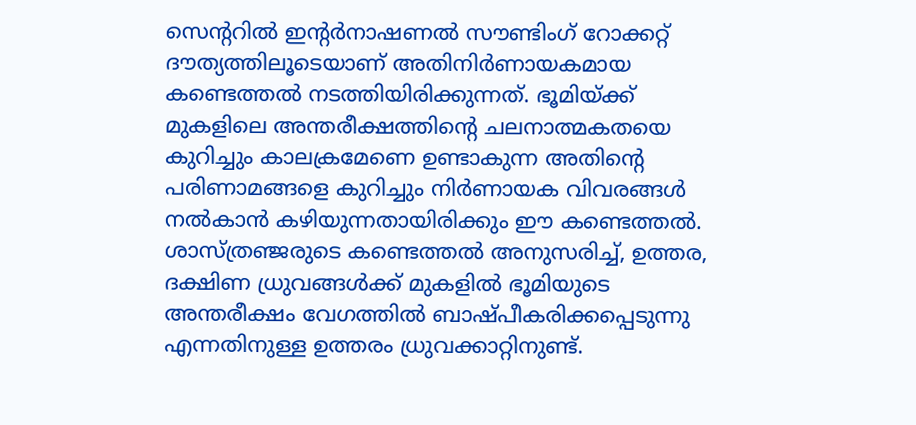സെന്ററിൽ ഇന്റർനാഷണൽ സൗണ്ടിംഗ് റോക്കറ്റ് ദൗത്യത്തിലൂടെയാണ് അതിനിർണായകമായ കണ്ടെത്തൽ നടത്തിയിരിക്കുന്നത്. ഭൂമിയ്ക്ക് മുകളിലെ അന്തരീക്ഷത്തിന്റെ ചലനാത്മകതയെ കുറിച്ചും കാലക്രമേണെ ഉണ്ടാകുന്ന അതിന്റെ പരിണാമങ്ങളെ കുറിച്ചും നിർണായക വിവരങ്ങൾ നൽകാൻ കഴിയുന്നതായിരിക്കും ഈ കണ്ടെത്തൽ.
ശാസ്ത്രഞ്ജരുടെ കണ്ടെത്തൽ അനുസരിച്ച്, ഉത്തര, ദക്ഷിണ ധ്രുവങ്ങൾക്ക് മുകളിൽ ഭൂമിയുടെ അന്തരീക്ഷം വേഗത്തിൽ ബാഷ്പീകരിക്കപ്പെടുന്നു എന്നതിനുള്ള ഉത്തരം ധ്രുവക്കാറ്റിനുണ്ട്.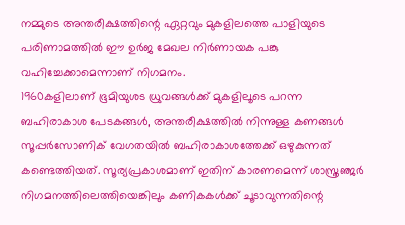നമ്മുടെ അന്തരീക്ഷത്തിന്റെ ഏറ്റവും മുകളിലത്തെ പാളിയുടെ പരിണാമത്തിൽ ഈ ഉർജ മേഖല നിർണായക പങ്കു വഹിച്ചേക്കാമെന്നാണ് നിഗമനം.
1960കളിലാണ് ഭൂമിയുശട ധ്രുവങ്ങൾക്ക് മുകളിലൂടെ പറന്ന ബഹിരാകാശ പേടകങ്ങൾ, അന്തരീക്ഷത്തിൽ നിന്നുള്ള കണങ്ങൾ സൂപ്പർസോണിക് വേഗതയിൽ ബഹിരാകാശത്തേക്ക് ഒഴുകുന്നത് കണ്ടെത്തിയത്. സൂര്യപ്രകാശമാണ് ഇതിന് കാരണമെന്ന് ശാസ്ത്രഞ്ജർ നിഗമനത്തിലെത്തിയെങ്കിലും കണികകൾക്ക് ചൂടാവുന്നതിന്റെ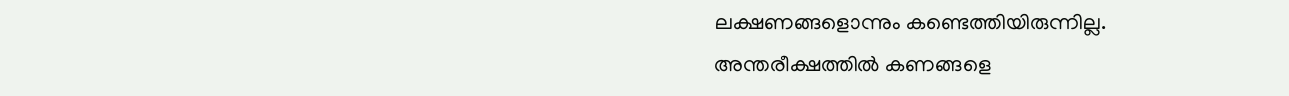ലക്ഷണങ്ങളൊന്നും കണ്ടെത്തിയിരുന്നില്ല.
അന്തരീക്ഷത്തിൽ കണങ്ങളെ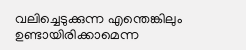വലിച്ചെടുക്കുന്ന എന്തെങ്കിലും ഉണ്ടായിരിക്കാമെന്ന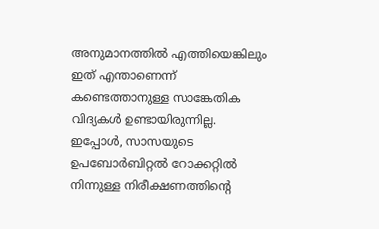അനുമാനത്തിൽ എത്തിയെങ്കിലും ഇത് എന്താണെന്ന് കണ്ടെത്താനുള്ള സാങ്കേതിക വിദ്യകൾ ഉണ്ടായിരുന്നില്ല. ഇപ്പോൾ, സാസയുടെ ഉപബോർബിറ്റൽ റോക്കറ്റിൽ നിന്നുള്ള നിരീക്ഷണത്തിന്റെ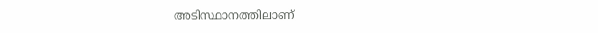അടിസ്ഥാനത്തിലാണ്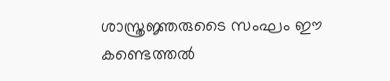ശാസ്ത്രജ്ഞരുടൈ സംഘം ഈ കണ്ടെത്തൽ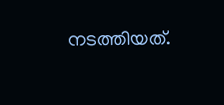നടത്തിയത്.